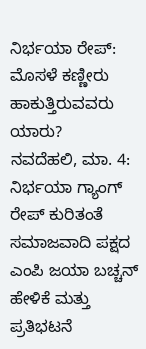ನಿರ್ಭಯಾ ರೇಪ್: ಮೊಸಳೆ ಕಣ್ಣೀರು ಹಾಕುತ್ತಿರುವವರು ಯಾರು?
ನವದೆಹಲಿ, ಮಾ. 4: ನಿರ್ಭಯಾ ಗ್ಯಾಂಗ್ ರೇಪ್ ಕುರಿತಂತೆ ಸಮಾಜವಾದಿ ಪಕ್ಷದ ಎಂಪಿ ಜಯಾ ಬಚ್ಚನ್ ಹೇಳಿಕೆ ಮತ್ತು ಪ್ರತಿಭಟನೆ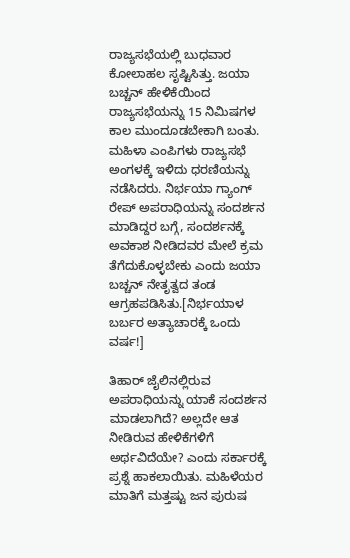ರಾಜ್ಯಸಭೆಯಲ್ಲಿ ಬುಧವಾರ ಕೋಲಾಹಲ ಸೃಷ್ಟಿಸಿತ್ತು. ಜಯಾ ಬಚ್ಚನ್ ಹೇಳಿಕೆಯಿಂದ ರಾಜ್ಯಸಭೆಯನ್ನು 15 ನಿಮಿಷಗಳ ಕಾಲ ಮುಂದೂಡಬೇಕಾಗಿ ಬಂತು.
ಮಹಿಳಾ ಎಂಪಿಗಳು ರಾಜ್ಯಸಭೆ ಅಂಗಳಕ್ಕೆ ಇಳಿದು ಧರಣಿಯನ್ನು ನಡೆಸಿದರು. ನಿರ್ಭಯಾ ಗ್ಯಾಂಗ್ ರೇಪ್ ಅಪರಾಧಿಯನ್ನು ಸಂದರ್ಶನ ಮಾಡಿದ್ದರ ಬಗ್ಗೆ, ಸಂದರ್ಶನಕ್ಕೆ ಅವಕಾಶ ನೀಡಿದವರ ಮೇಲೆ ಕ್ರಮ ತೆಗೆದುಕೊಳ್ಳಬೇಕು ಎಂದು ಜಯಾ ಬಚ್ಚನ್ ನೇತೃತ್ವದ ತಂಡ ಆಗ್ರಹಪಡಿಸಿತು.[ನಿರ್ಭಯಾಳ ಬರ್ಬರ ಅತ್ಯಾಚಾರಕ್ಕೆ ಒಂದು ವರ್ಷ!]

ತಿಹಾರ್ ಜೈಲಿನಲ್ಲಿರುವ ಅಪರಾಧಿಯನ್ನು ಯಾಕೆ ಸಂದರ್ಶನ ಮಾಡಲಾಗಿದೆ? ಅಲ್ಲದೇ ಆತ ನೀಡಿರುವ ಹೇಳಿಕೆಗಳಿಗೆ ಅರ್ಥವಿದೆಯೇ? ಎಂದು ಸರ್ಕಾರಕ್ಕೆ ಪ್ರಶ್ನೆ ಹಾಕಲಾಯಿತು. ಮಹಿಳೆಯರ ಮಾತಿಗೆ ಮತ್ತಷ್ಟು ಜನ ಪುರುಷ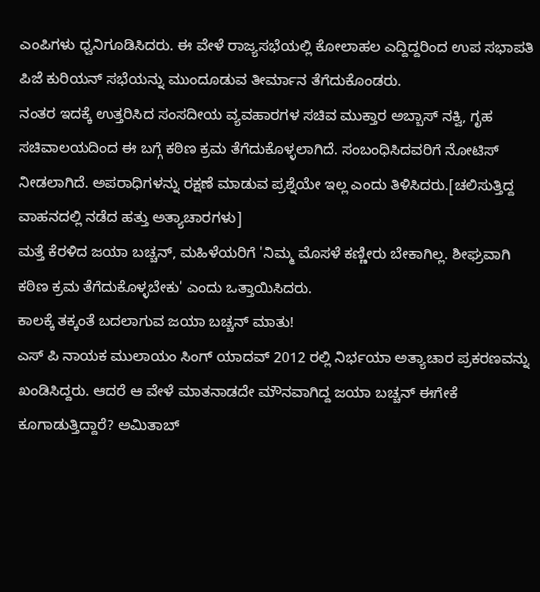ಎಂಪಿಗಳು ಧ್ವನಿಗೂಡಿಸಿದರು. ಈ ವೇಳೆ ರಾಜ್ಯಸಭೆಯಲ್ಲಿ ಕೋಲಾಹಲ ಎದ್ದಿದ್ದರಿಂದ ಉಪ ಸಭಾಪತಿ ಪಿಜೆ ಕುರಿಯನ್ ಸಭೆಯನ್ನು ಮುಂದೂಡುವ ತೀರ್ಮಾನ ತೆಗೆದುಕೊಂಡರು.
ನಂತರ ಇದಕ್ಕೆ ಉತ್ತರಿಸಿದ ಸಂಸದೀಯ ವ್ಯವಹಾರಗಳ ಸಚಿವ ಮುಕ್ತಾರ ಅಬ್ಬಾಸ್ ನಕ್ವಿ, ಗೃಹ ಸಚಿವಾಲಯದಿಂದ ಈ ಬಗ್ಗೆ ಕಠಿಣ ಕ್ರಮ ತೆಗೆದುಕೊಳ್ಳಲಾಗಿದೆ. ಸಂಬಂಧಿಸಿದವರಿಗೆ ನೋಟಿಸ್ ನೀಡಲಾಗಿದೆ. ಅಪರಾಧಿಗಳನ್ನು ರಕ್ಷಣೆ ಮಾಡುವ ಪ್ರಶ್ನೆಯೇ ಇಲ್ಲ ಎಂದು ತಿಳಿಸಿದರು.[ಚಲಿಸುತ್ತಿದ್ದ ವಾಹನದಲ್ಲಿ ನಡೆದ ಹತ್ತು ಅತ್ಯಾಚಾರಗಳು]
ಮತ್ತೆ ಕೆರಳಿದ ಜಯಾ ಬಚ್ಚನ್, ಮಹಿಳೆಯರಿಗೆ 'ನಿಮ್ಮ ಮೊಸಳೆ ಕಣ್ಣೀರು ಬೇಕಾಗಿಲ್ಲ. ಶೀಘ್ರವಾಗಿ ಕಠಿಣ ಕ್ರಮ ತೆಗೆದುಕೊಳ್ಳಬೇಕು' ಎಂದು ಒತ್ತಾಯಿಸಿದರು.
ಕಾಲಕ್ಕೆ ತಕ್ಕಂತೆ ಬದಲಾಗುವ ಜಯಾ ಬಚ್ಚನ್ ಮಾತು!
ಎಸ್ ಪಿ ನಾಯಕ ಮುಲಾಯಂ ಸಿಂಗ್ ಯಾದವ್ 2012 ರಲ್ಲಿ ನಿರ್ಭಯಾ ಅತ್ಯಾಚಾರ ಪ್ರಕರಣವನ್ನು ಖಂಡಿಸಿದ್ದರು. ಆದರೆ ಆ ವೇಳೆ ಮಾತನಾಡದೇ ಮೌನವಾಗಿದ್ದ ಜಯಾ ಬಚ್ಚನ್ ಈಗೇಕೆ ಕೂಗಾಡುತ್ತಿದ್ದಾರೆ? ಅಮಿತಾಬ್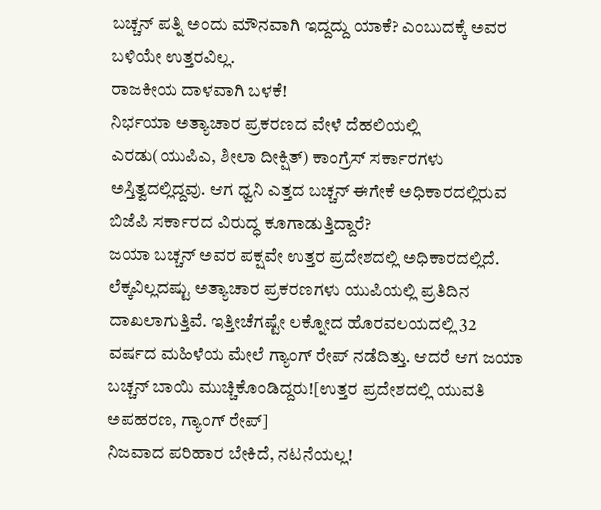ಬಚ್ಚನ್ ಪತ್ನಿ ಅಂದು ಮೌನವಾಗಿ ಇದ್ದದ್ದು ಯಾಕೆ? ಎಂಬುದಕ್ಕೆ ಅವರ ಬಳಿಯೇ ಉತ್ತರವಿಲ್ಲ.
ರಾಜಕೀಯ ದಾಳವಾಗಿ ಬಳಕೆ!
ನಿರ್ಭಯಾ ಅತ್ಯಾಚಾರ ಪ್ರಕರಣದ ವೇಳೆ ದೆಹಲಿಯಲ್ಲಿ ಎರಡು(ಯುಪಿಎ, ಶೀಲಾ ದೀಕ್ಷಿತ್) ಕಾಂಗ್ರೆಸ್ ಸರ್ಕಾರಗಳು ಅಸ್ತಿತ್ವದಲ್ಲಿದ್ದವು. ಆಗ ಧ್ವನಿ ಎತ್ತದ ಬಚ್ಚನ್ ಈಗೇಕೆ ಅಧಿಕಾರದಲ್ಲಿರುವ ಬಿಜೆಪಿ ಸರ್ಕಾರದ ವಿರುದ್ಧ ಕೂಗಾಡುತ್ತಿದ್ದಾರೆ?
ಜಯಾ ಬಚ್ಚನ್ ಅವರ ಪಕ್ಷವೇ ಉತ್ತರ ಪ್ರದೇಶದಲ್ಲಿ ಅಧಿಕಾರದಲ್ಲಿದೆ. ಲೆಕ್ಕವಿಲ್ಲದಷ್ಟು ಅತ್ಯಾಚಾರ ಪ್ರಕರಣಗಳು ಯುಪಿಯಲ್ಲಿ ಪ್ರತಿದಿನ ದಾಖಲಾಗುತ್ತಿವೆ. ಇತ್ತೀಚೆಗಷ್ಟೇ ಲಕ್ನೋದ ಹೊರವಲಯದಲ್ಲಿ 32 ವರ್ಷದ ಮಹಿಳೆಯ ಮೇಲೆ ಗ್ಯಾಂಗ್ ರೇಪ್ ನಡೆದಿತ್ತು. ಆದರೆ ಆಗ ಜಯಾ ಬಚ್ಚನ್ ಬಾಯಿ ಮುಚ್ಚಿಕೊಂಡಿದ್ದರು![ಉತ್ತರ ಪ್ರದೇಶದಲ್ಲಿ ಯುವತಿ ಅಪಹರಣ, ಗ್ಯಾಂಗ್ ರೇಪ್]
ನಿಜವಾದ ಪರಿಹಾರ ಬೇಕಿದೆ, ನಟನೆಯಲ್ಲ!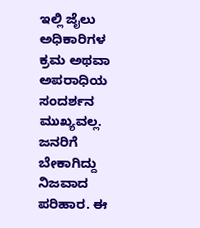ಇಲ್ಲಿ ಜೈಲು ಅಧಿಕಾರಿಗಳ ಕ್ರಮ ಅಥವಾ ಅಪರಾಧಿಯ ಸಂದರ್ಶನ ಮುಖ್ಯವಲ್ಲ. ಜನರಿಗೆ ಬೇಕಾಗಿದ್ದು ನಿಜವಾದ ಪರಿಹಾರ. ಈ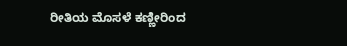ರೀತಿಯ ಮೊಸಳೆ ಕಣ್ಣೀರಿಂದ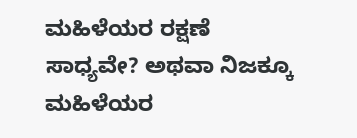ಮಹಿಳೆಯರ ರಕ್ಷಣೆ ಸಾಧ್ಯವೇ? ಅಥವಾ ನಿಜಕ್ಕೂ ಮಹಿಳೆಯರ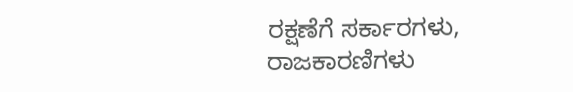ರಕ್ಷಣೆಗೆ ಸರ್ಕಾರಗಳು, ರಾಜಕಾರಣಿಗಳು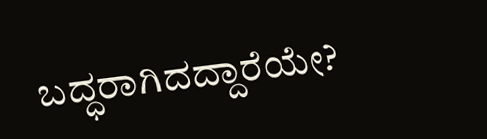ಬದ್ಧರಾಗಿದದ್ದಾರೆಯೇ?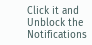Click it and Unblock the Notifications